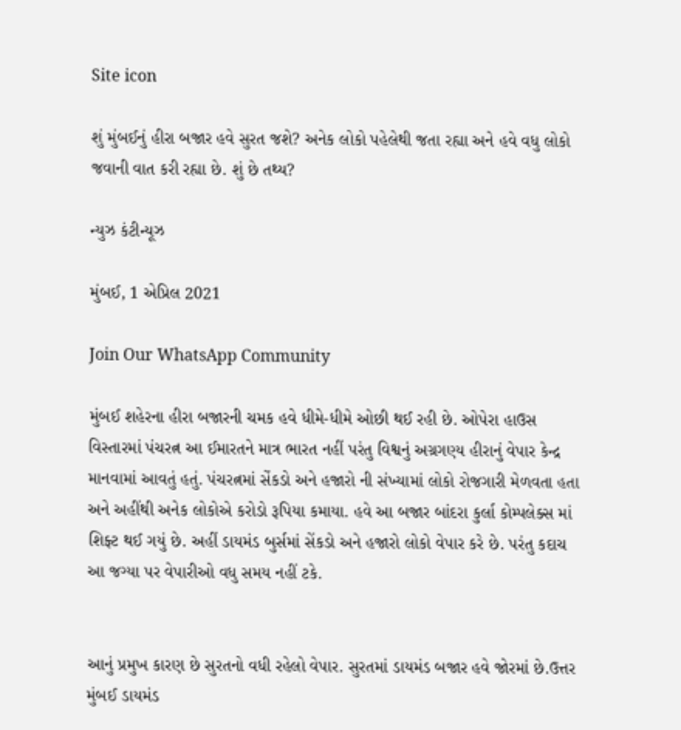Site icon

શું મુંબઈનું હીરા બજાર હવે સુરત જશે? અનેક લોકો પહેલેથી જતા રહ્યા અને હવે વધુ લોકો જવાની વાત કરી રહ્યા છે. શું છે તથ્ય?

ન્યુઝ કંટીન્યૂઝ

મુંબઈ, 1 એપ્રિલ 2021

Join Our WhatsApp Community

મુંબઈ શહેરના હીરા બજારની ચમક હવે ધીમે-ધીમે ઓછી થઈ રહી છે. ઓપેરા હાઉસ વિસ્તારમાં પંચરત્ન આ ઈમારતને માત્ર ભારત નહીં પરંતુ વિશ્વનું અગ્રગણ્ય હીરાનું વેપાર કેન્દ્ર માનવામાં આવતું હતું. પંચરત્નમાં સેંકડો અને હજારો ની સંખ્યામાં લોકો રોજગારી મેળવતા હતા અને અહીંથી અનેક લોકોએ કરોડો રૂપિયા કમાયા. હવે આ બજાર બાંદરા કુર્લા કોમ્પલેક્સ માં શિફ્ટ થઈ ગયું છે. અહીં ડાયમંડ બુર્સમાં સેંકડો અને હજારો લોકો વેપાર કરે છે. પરંતુ કદાચ આ જગ્યા પર વેપારીઓ વધુ સમય નહીં ટકે.


આનું પ્રમુખ કારણ છે સુરતનો વધી રહેલો વેપાર. સુરતમાં ડાયમંડ બજાર હવે જોરમાં છે.ઉત્તર મુંબઈ ડાયમંડ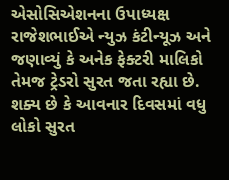એસોસિએશનના ઉપાધ્યક્ષ રાજેશભાઈએ ન્યુઝ કંટીન્યૂઝ અને જણાવ્યું કે અનેક ફેક્ટરી માલિકો તેમજ ટ્રેડરો સુરત જતા રહ્યા છે. શક્ય છે કે આવનાર દિવસમાં વધુ લોકો સુરત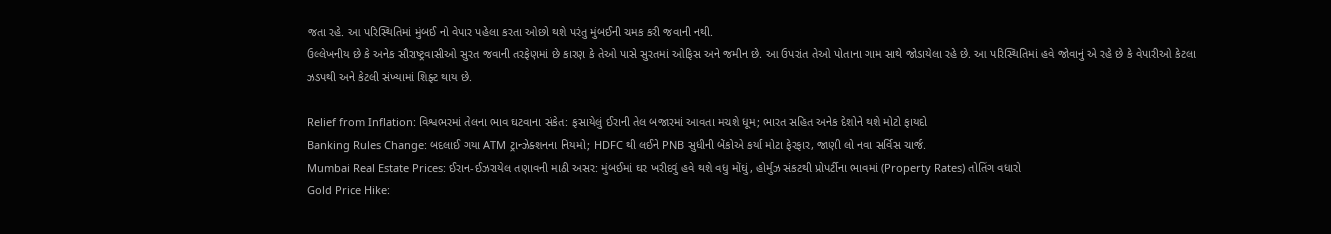જતા રહે. આ પરિસ્થિતિમાં મુંબઈ નો વેપાર પહેલા કરતા ઓછો થશે પરંતુ મુંબઈની ચમક કરી જવાની નથી.
ઉલ્લેખનીય છે કે અનેક સૌરાષ્ટ્રવાસીઓ સુરત જવાની તરફેણમાં છે કારણ કે તેઓ પાસે સુરતમાં ઓફિસ અને જમીન છે. આ ઉપરાંત તેઓ પોતાના ગામ સાથે જોડાયેલા રહે છે. આ પરિસ્થિતિમાં હવે જોવાનું એ રહે છે કે વેપારીઓ કેટલા ઝડપથી અને કેટલી સંખ્યામાં શિફ્ટ થાય છે.

Relief from Inflation: વિશ્વભરમાં તેલના ભાવ ઘટવાના સંકેત: ફસાયેલું ઈરાની તેલ બજારમાં આવતા મચશે ધૂમ; ભારત સહિત અનેક દેશોને થશે મોટો ફાયદો
Banking Rules Change: બદલાઈ ગયા ATM ટ્રાન્ઝેક્શનના નિયમો; HDFC થી લઈને PNB સુધીની બેંકોએ કર્યા મોટા ફેરફાર, જાણી લો નવા સર્વિસ ચાર્જ.
Mumbai Real Estate Prices: ઈરાન-ઈઝરાયેલ તણાવની માઠી અસર: મુંબઈમાં ઘર ખરીદવું હવે થશે વધુ મોંઘું, હોર્મુઝ સંકટથી પ્રોપર્ટીના ભાવમાં (Property Rates) તોતિંગ વધારો
Gold Price Hike: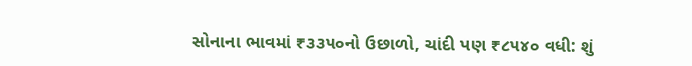સોનાના ભાવમાં ₹૩૩૫૦નો ઉછાળો, ચાંદી પણ ₹૮૫૪૦ વધી: શું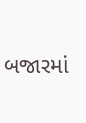બજારમાં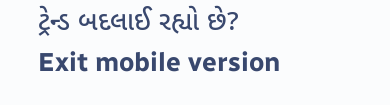ટ્રેન્ડ બદલાઈ રહ્યો છે?
Exit mobile version